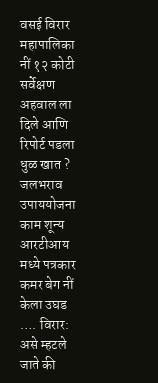वसई विरार महापालिका नीं १२ कोटी सर्वेक्षण अहवाल ला दिले आणि रिपोर्ट पडला धुळ खात ?
जलभराव उपाययोजना काम शून्य आरटीआय मध्ये पत्रकार कमर बेग नीं केला उघड …. विरार: असे म्हटले जाते की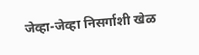जेव्हा-जेव्हा निसर्गाशी खेळ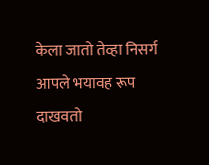केला जातो तेव्हा निसर्ग आपले भयावह रूप दाखवतो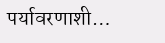पर्यावरणाशी…